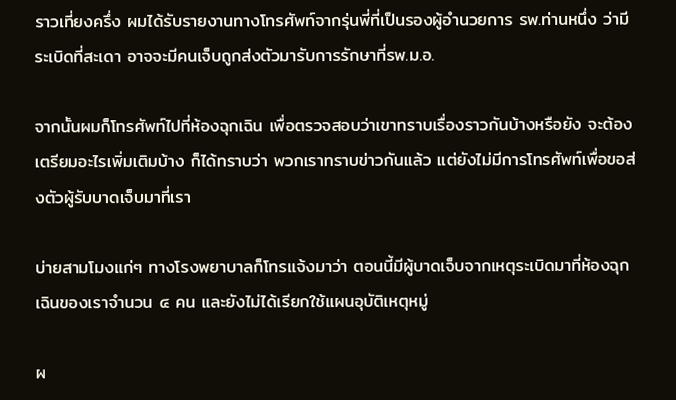ราวเที่ยงครึ่ง ผมได้รับรายงานทางโทรศัพท์จากรุ่นพี่ที่เป็นรองผู้อำนวยการ รพ.ท่านหนึ่ง ว่ามีระเบิดที่สะเดา อาจจะมีคนเจ็บถูกส่งตัวมารับการรักษาที่รพ.ม.อ.

จากนั้นผมก็โทรศัพท์ไปที่ห้องฉุกเฉิน เพื่อตรวจสอบว่าเขาทราบเรื่องราวกันบ้างหรือยัง จะต้องเตรียมอะไรเพิ่มเติมบ้าง ก็ได้ทราบว่า พวกเราทราบข่าวกันแล้ว แต่ยังไม่มีการโทรศัพท์เพื่อขอส่งตัวผู้รับบาดเจ็บมาที่เรา

บ่ายสามโมงแก่ๆ ทางโรงพยาบาลก็โทรแจ้งมาว่า ตอนนี้มีผู้บาดเจ็บจากเหตุระเบิดมาที่ห้องฉุกเฉินของเราจำนวน ๔ คน และยังไม่ได้เรียกใช้แผนอุบัติเหตุหมู่

ผ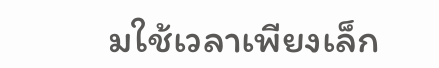มใช้เวลาเพียงเล็ก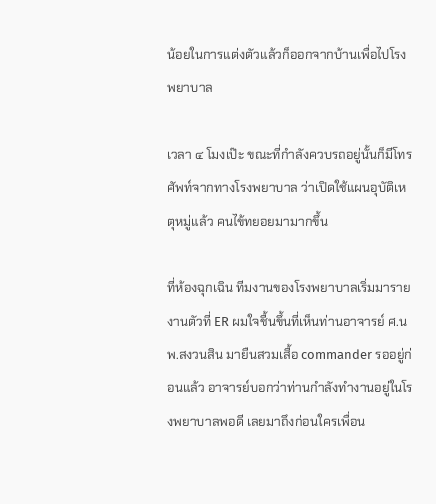น้อยในการแต่งตัวแล้วก็ออกจากบ้านเพื่อไปโรงพยาบาล

เวลา ๔ โมงเป๊ะ ขณะที่กำลังควบรถอยู่นั้นก็มีโทรศัพท์จากทางโรงพยาบาล ว่าเปิดใช้แผนอุบัติเหตุหมู่แล้ว คนไข้ทยอยมามากขึ้น

ที่ห้องฉุกเฉิน ทีมงานของโรงพยาบาลเริ่มมารายงานตัวที่ ER ผมใจชื้นขึ้นที่เห็นท่านอาจารย์ ศ.นพ.สงวนสิน มายืนสวมเสื้อ commander รออยู่ก่อนแล้ว อาจารย์บอกว่าท่านกำลังทำงานอยู่ในโรงพยาบาลพอดี เลยมาถึงก่อนใครเพื่อน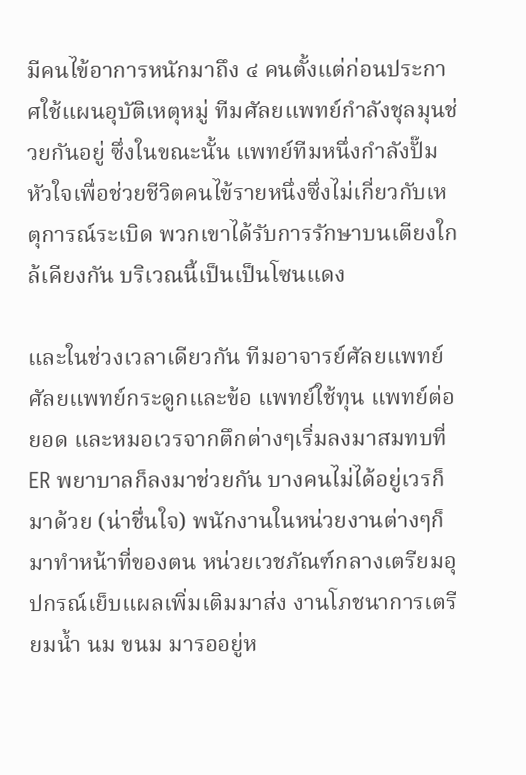มีคนไข้อาการหนักมาถึง ๔ คนตั้งแต่ก่อนประกาศใช้แผนอุบัติเหตุหมู่ ทีมศัลยแพทย์กำลังชุลมุนช่วยกันอยู่ ซึ่งในขณะนั้น แพทย์ทีมหนึ่งกำลังปั๊มหัวใจเพื่อช่วยชีวิตคนไข้รายหนึ่งซึ่งไม่เกี่ยวกับเหตุการณ์ระเบิด พวกเขาได้รับการรักษาบนเตียงใกล้เคียงกัน บริเวณนี้เป็นเป็นโซนแดง

และในช่วงเวลาเดียวกัน ทีมอาจารย์ศัลยแพทย์ ศัลยแพทย์กระดูกและข้อ แพทย์ใช้ทุน แพทย์ต่อยอด และหมอเวรจากตึกต่างๆเริ่มลงมาสมทบที่ ER พยาบาลก็ลงมาช่วยกัน บางคนไม่ได้อยู่เวรก็มาด้วย (น่าชื่นใจ) พนักงานในหน่วยงานต่างๆก็มาทำหน้าที่ของตน หน่วยเวชภัณฑ์กลางเตรียมอุปกรณ์เย็บแผลเพิ่มเติมมาส่ง งานโภชนาการเตรียมน้ำ นม ขนม มารออยู่ห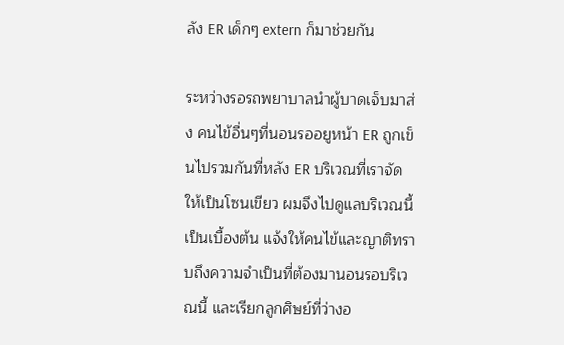ลัง ER เด็กๆ extern ก็มาช่วยกัน

ระหว่างรอรถพยาบาลนำผู้บาดเจ็บมาส่ง คนไข้อื่นๆที่นอนรออยูหน้า ER ถูกเข็นไปรวมกันที่หลัง ER บริเวณที่เราจัดให้เป็นโซนเขียว ผมจึงไปดูแลบริเวณนี้เป็นเบื้องต้น แจ้งให้คนไข้และญาติทราบถึงความจำเป็นที่ต้องมานอนรอบริเวณนี้ และเรียกลูกศิษย์ที่ว่างอ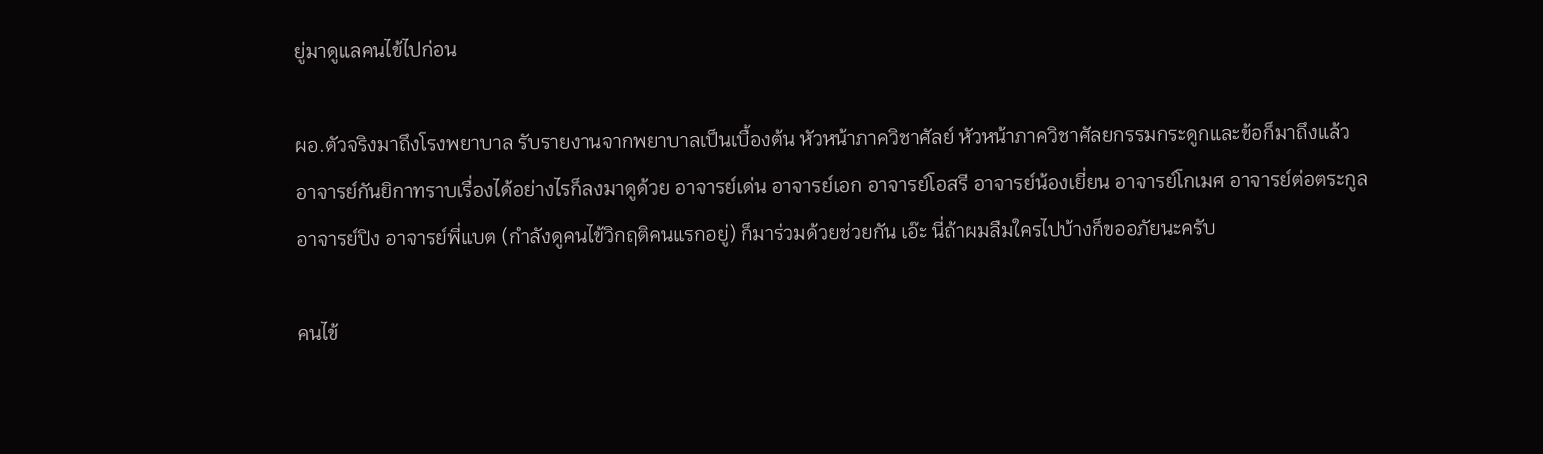ยู่มาดูแลคนไข้ไปก่อน

ผอ.ตัวจริงมาถึงโรงพยาบาล รับรายงานจากพยาบาลเป็นเบื้องต้น หัวหน้าภาควิชาศัลย์ หัวหน้าภาควิชาศัลยกรรมกระดูกและข้อก็มาถึงแล้ว อาจารย์กันยิกาทราบเรื่องได้อย่างไรก็ลงมาดูด้วย อาจารย์เด่น อาจารย์เอก อาจารย์โอสรี อาจารย์น้องเยี่ยน อาจารย์โกเมศ อาจารย์ต่อตระกูล อาจารย์ปิง อาจารย์พี่แบต (กำลังดูคนไข้วิกฤติคนแรกอยู่) ก็มาร่วมด้วยช่วยกัน เอ๊ะ นี่ถ้าผมลืมใครไปบ้างก็ขออภัยนะครับ

คนไข้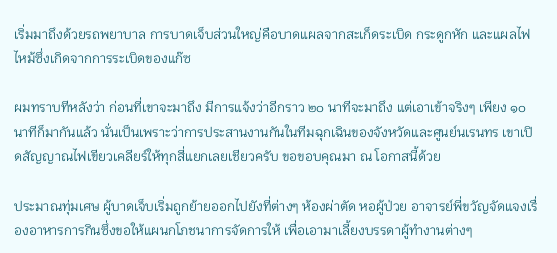เริ่มมาถึงด้วยรถพยาบาล การบาดเจ็บส่วนใหญ่คือบาดแผลจากสะเก็ดระเบิด กระดูกหัก และแผลไฟไหม้ซึ่งเกิดจากการระเบิดของแก๊ซ

ผมทราบทีหลังว่า ก่อนที่เขาจะมาถึง มีการแจ้งว่าอีกราว ๒๐ นาทีจะมาถึง แต่เอาเข้าจริงๆ เพียง ๑๐ นาทีก็มากันแล้ว นั่นเป็นเพราะว่าการประสานงานกันในทีมฉุกเฉินของจังหวัดและศูนย์นเรนทร เขาเปิดสัญญาณไฟเขียวเคลียร์ให้ทุกสี่แยกเลยเชียวครับ ขอขอบคุณมา ณ โอกาสนี้ด้วย

ประมาณทุ่มเศษ ผู้บาดเจ็บเริ่มถูกย้ายออกไปยังที่ต่างๆ ห้องผ่าตัด หอผู้ป่วย อาจารย์พี่ขวัญจัดแจงเรื่องอาหารการกินซึ่งขอให้แผนกโภชนาการจัดการให้ เพื่อเอามาเลี้ยงบรรดาผู้ทำงานต่างๆ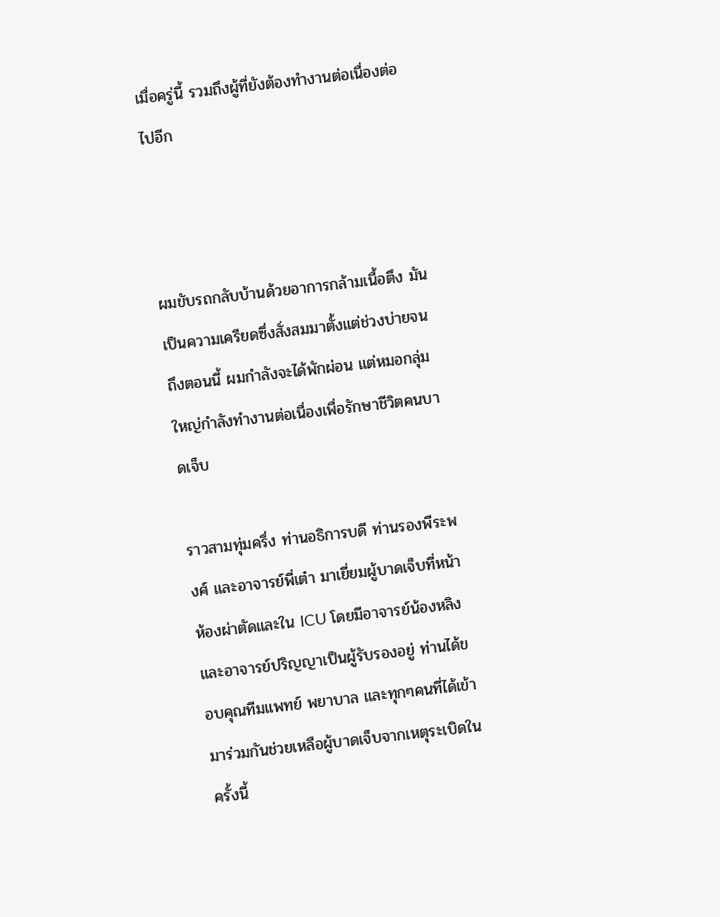เมื่อครู่นี้ รวมถึงผู้ที่ยังต้องทำงานต่อเนื่องต่อไปอีก



ผมขับรถกลับบ้านด้วยอาการกล้ามเนื้อตึง มันเป็นความเครียดซึ่งสั่งสมมาตั้งแต่ช่วงบ่ายจนถึงตอนนี้ ผมกำลังจะได้พักผ่อน แต่หมอกลุ่มใหญ่กำลังทำงานต่อเนื่องเพื่อรักษาชีวิตคนบาดเจ็บ

ราวสามทุ่มครึ่ง ท่านอธิการบดี ท่านรองพีระพงศ์ และอาจารย์พี่เต๋า มาเยี่ยมผู้บาดเจ็บที่หน้าห้องผ่าตัดและใน ICU โดยมีอาจารย์น้องหลิงและอาจารย์ปริญญาเป็นผู้รับรองอยู่ ท่านได้ขอบคุณทีมแพทย์ พยาบาล และทุกๆคนที่ได้เข้ามาร่วมกันช่วยเหลือผู้บาดเจ็บจากเหตุระเบิดในครั้งนี้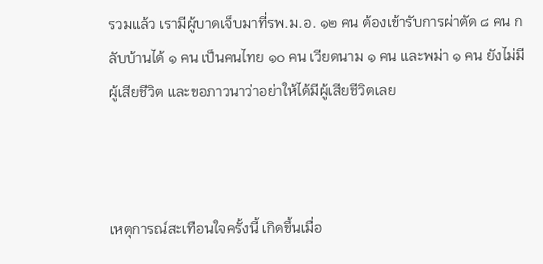รวมแล้ว เรามีผู้บาดเจ็บมาที่รพ.ม.อ. ๑๒ คน ต้องเข้ารับการผ่าตัด ๘ คน กลับบ้านได้ ๑ คน เป็นคนไทย ๑๐ คน เวียดนาม ๑ คน และพม่า ๑ คน ยังไม่มีผู้เสียชีวิต และขอภาวนาว่าอย่าให้ได้มีผู้เสียชีวิตเลย



เหตุการณ์สะเทือนใจครั้งนี้ เกิดขึ้นเมื่อ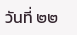วันที่ ๒๒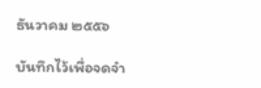ธันวาคม ๒๕๕๖

บันทึกไว้เพื่อจดจำ